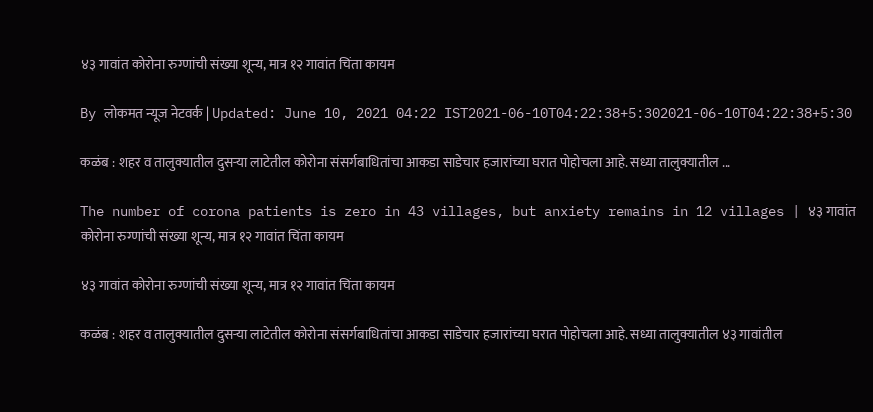४३ गावांत कोरोना रुग्णांची संख्या शून्य, मात्र १२ गावांत चिंता कायम

By लोकमत न्यूज नेटवर्क | Updated: June 10, 2021 04:22 IST2021-06-10T04:22:38+5:302021-06-10T04:22:38+5:30

कळंब : शहर व तालुक्यातील दुसऱ्या लाटेतील कोरोना संसर्गबाधितांचा आकडा साडेचार हजारांच्या घरात पोहोचला आहे. सध्या तालुक्यातील ...

The number of corona patients is zero in 43 villages, but anxiety remains in 12 villages | ४३ गावांत कोरोना रुग्णांची संख्या शून्य, मात्र १२ गावांत चिंता कायम

४३ गावांत कोरोना रुग्णांची संख्या शून्य, मात्र १२ गावांत चिंता कायम

कळंब : शहर व तालुक्यातील दुसऱ्या लाटेतील कोरोना संसर्गबाधितांचा आकडा साडेचार हजारांच्या घरात पोहोचला आहे. सध्या तालुक्यातील ४३ गावांतील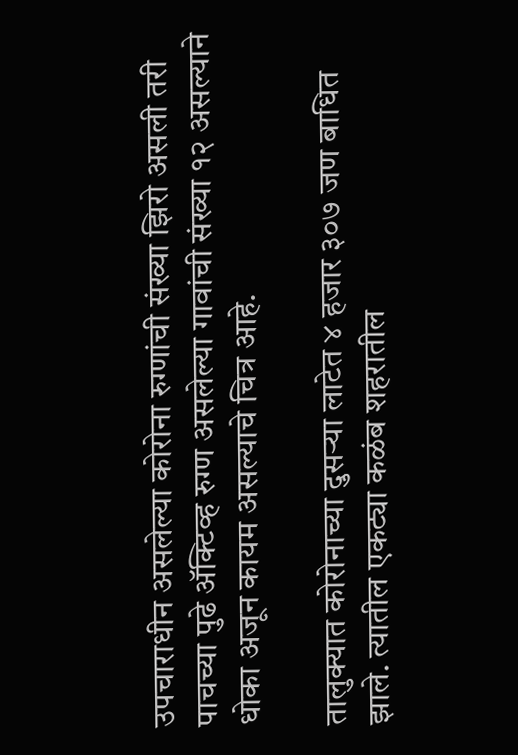उपचाराधीन असलेल्या कोरोना रुग्णांची संख्या झिरो असली तरी पाचच्या पुढे ॲक्टिव्ह रुग्ण असलेल्या गावांची संख्या १२ असल्याने धोका अजून कायम असल्याचे चित्र आहे.

तालुक्यात कोरोनाच्या दुसऱ्या लाटेत ४ हजार ३०७ जण बाधित झाले. त्यातील एकट्या कळंब शहरातील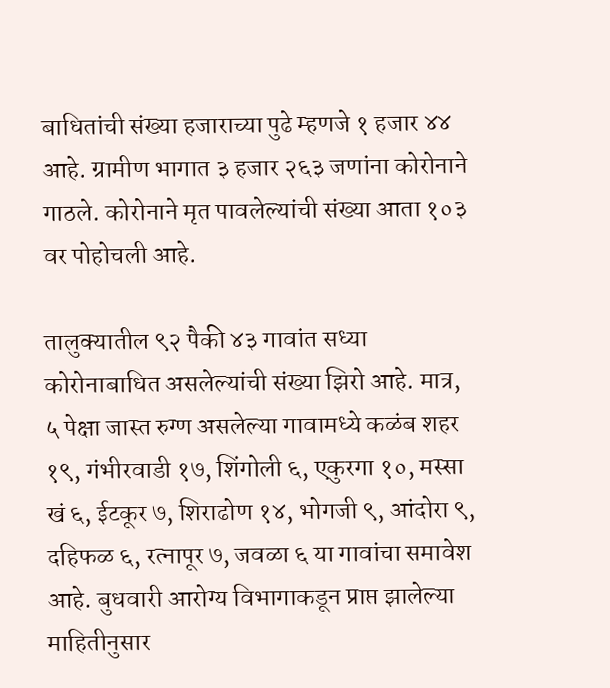बाधितांची संख्या हजाराच्या पुढे म्हणजे १ हजार ४४ आहे. ग्रामीण भागात ३ हजार २६३ जणांना कोरोनाने गाठले. कोरोनाने मृत पावलेल्यांची संख्या आता १०३ वर पोहोचली आहे.

तालुक्यातील ९२ पैकी ४३ गावांत सध्या कोरोनाबाधित असलेल्यांची संख्या झिरो आहे. मात्र, ५ पेक्षा जास्त रुग्ण असलेल्या गावामध्ये कळंब शहर १९, गंभीरवाडी १७, शिंगोली ६, एकुरगा १०, मस्सा खं ६, ईटकूर ७, शिराढोण १४, भोगजी ९, आंदोरा ९, दहिफळ ६, रत्नापूर ७, जवळा ६ या गावांचा समावेश आहे. बुधवारी आरोग्य विभागाकडून प्राप्त झालेल्या माहितीनुसार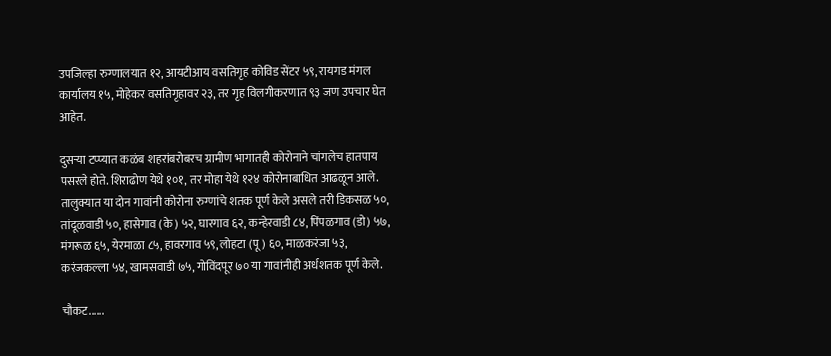उपजिल्हा रुग्णालयात १२, आयटीआय वसतिगृह कोविड सेंटर ५९, रायगड मंगल कार्यालय १५, मोहेकर वसतिगृहावर २३, तर गृह विलगीकरणात ९३ जण उपचार घेत आहेत.

दुसऱ्या टप्प्यात कळंब शहरांबरोबरच ग्रामीण भागातही कोरोनाने चांगलेच हातपाय पसरले होते. शिराढोण येथे १०१, तर मोहा येथे १२४ कोरोनाबाधित आढळून आले. तालुक्यात या दोन गावांनी कोरोना रुग्णांचे शतक पूर्ण केले असले तरी डिकसळ ५०, तांदूळवाडी ५०, हासेगाव (के) ५२, घारगाव ६२, कन्हेरवाडी ८४, पिंपळगाव (डो) ५७, मंगरूळ ६५, येरमाळा ८५, हावरगाव ५९, लोहटा (पू) ६०, माळकरंजा ५३, करंजकल्ला ५४, खामसवाडी ७५, गोविंदपूर ७० या गावांनीही अर्धशतक पूर्ण केले.

चौकट......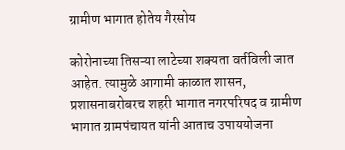ग्रामीण भागात होतेय गैरसोय

कोरोनाच्या तिसऱ्या लाटेच्या शक्यता वर्तविली जात आहेत. त्यामुळे आगामी काळात शासन, प्रशासनाबरोबरच शहरी भागात नगरपरिषद व ग्रामीण भागात ग्रामपंचायत यांनी आताच उपाययोजना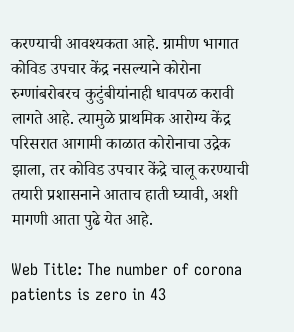करण्याची आवश्यकता आहे. ग्रामीण भागात कोविड उपचार केंद्र नसल्याने कोरोना रुग्णांबरोबरच कुटुंबीयांनाही धावपळ करावी लागते आहे. त्यामुळे प्राथमिक आरोग्य केंद्र परिसरात आगामी काळात कोरोनाचा उद्रेक झाला, तर कोविड उपचार केंद्रे चालू करण्याची तयारी प्रशासनाने आताच हाती घ्यावी, अशी मागणी आता पुढे येत आहे.

Web Title: The number of corona patients is zero in 43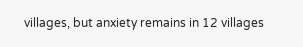villages, but anxiety remains in 12 villages